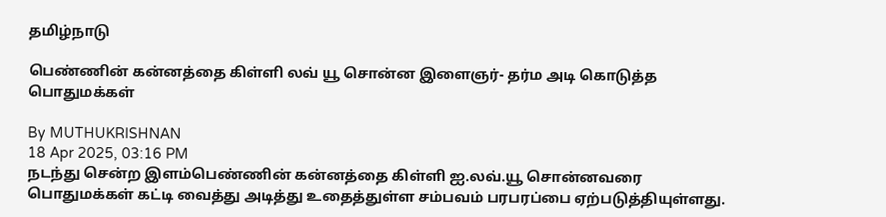தமிழ்நாடு

பெண்ணின் கன்னத்தை கிள்ளி லவ் யூ சொன்ன இளைஞர்- தர்ம அடி கொடுத்த பொதுமக்கள்

By MUTHUKRISHNAN
18 Apr 2025, 03:16 PM
நடந்து சென்ற இளம்பெண்ணின் கன்னத்தை கிள்ளி ஐ.லவ்.யூ சொன்னவரை பொதுமக்கள் கட்டி வைத்து அடித்து உதைத்துள்ள சம்பவம் பரபரப்பை ஏற்படுத்தியுள்ளது.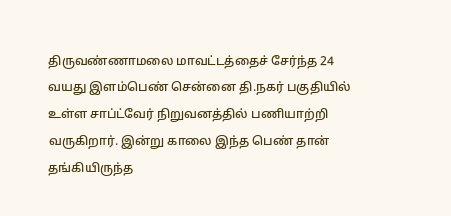திருவண்ணாமலை மாவட்டத்தைச் சேர்ந்த 24 வயது இளம்பெண் சென்னை தி.நகர் பகுதியில் உள்ள சாப்ட்வேர் நிறுவனத்தில் பணியாற்றி வருகிறார். இன்று காலை இந்த பெண் தான் தங்கியிருந்த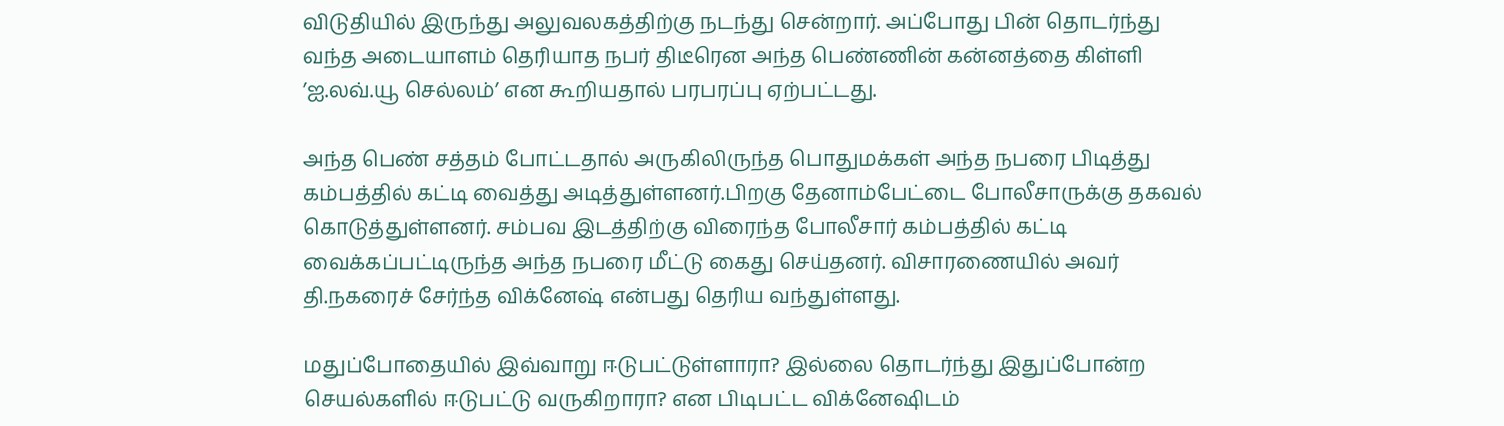விடுதியில் இருந்து அலுவலகத்திற்கு நடந்து சென்றார். அப்போது பின் தொடர்ந்து வந்த அடையாளம் தெரியாத நபர் திடீரென அந்த பெண்ணின் கன்னத்தை கிள்ளி ’ஐ.லவ்.யூ செல்லம்’ என கூறியதால் பரபரப்பு ஏற்பட்டது.

அந்த பெண் சத்தம் போட்டதால் அருகிலிருந்த பொதுமக்கள் அந்த நபரை பிடித்து கம்பத்தில் கட்டி வைத்து அடித்துள்ளனர்.பிறகு தேனாம்பேட்டை போலீசாருக்கு தகவல் கொடுத்துள்ளனர். சம்பவ இடத்திற்கு விரைந்த போலீசார் கம்பத்தில் கட்டி வைக்கப்பட்டிருந்த அந்த நபரை மீட்டு கைது செய்தனர். விசாரணையில் அவர் தி.நகரைச் சேர்ந்த விக்னேஷ் என்பது தெரிய வந்துள்ளது.

மதுப்போதையில் இவ்வாறு ஈடுபட்டுள்ளாரா? இல்லை தொடர்ந்து இதுப்போன்ற செயல்களில் ஈடுபட்டு வருகிறாரா? என பிடிபட்ட விக்னேஷிடம்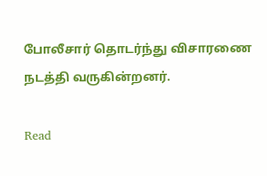போலீசார் தொடர்ந்து விசாரணை நடத்தி வருகின்றனர்.

Read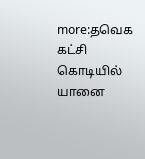more:தவெக கட்சி கொடியில் யானை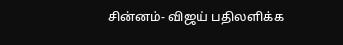சின்னம்- விஜய் பதிலளிக்க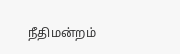நீதிமன்றம்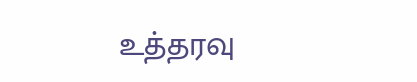உத்தரவு